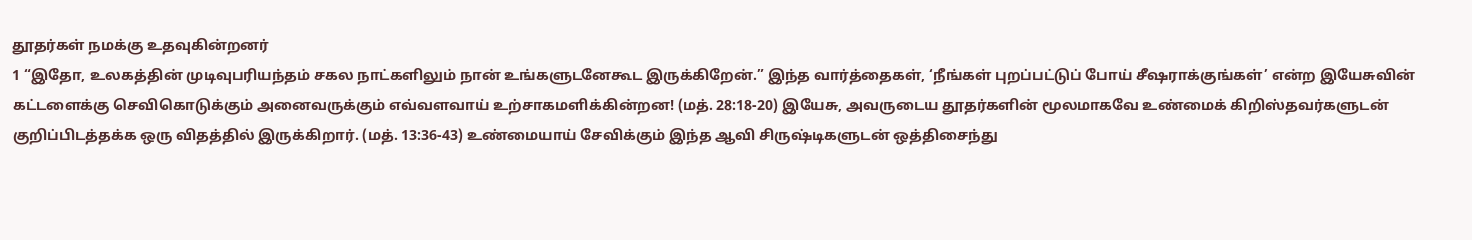தூதர்கள் நமக்கு உதவுகின்றனர்
1 “இதோ, உலகத்தின் முடிவுபரியந்தம் சகல நாட்களிலும் நான் உங்களுடனேகூட இருக்கிறேன்.” இந்த வார்த்தைகள், ‘நீங்கள் புறப்பட்டுப் போய் சீஷராக்குங்கள்’ என்ற இயேசுவின் கட்டளைக்கு செவிகொடுக்கும் அனைவருக்கும் எவ்வளவாய் உற்சாகமளிக்கின்றன! (மத். 28:18-20) இயேசு, அவருடைய தூதர்களின் மூலமாகவே உண்மைக் கிறிஸ்தவர்களுடன் குறிப்பிடத்தக்க ஒரு விதத்தில் இருக்கிறார். (மத். 13:36-43) உண்மையாய் சேவிக்கும் இந்த ஆவி சிருஷ்டிகளுடன் ஒத்திசைந்து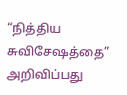“நித்திய சுவிசேஷத்தை” அறிவிப்பது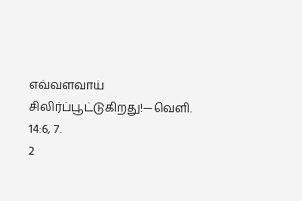எவ்வளவாய் சிலிர்ப்பூட்டுகிறது!—வெளி. 14:6, 7.
2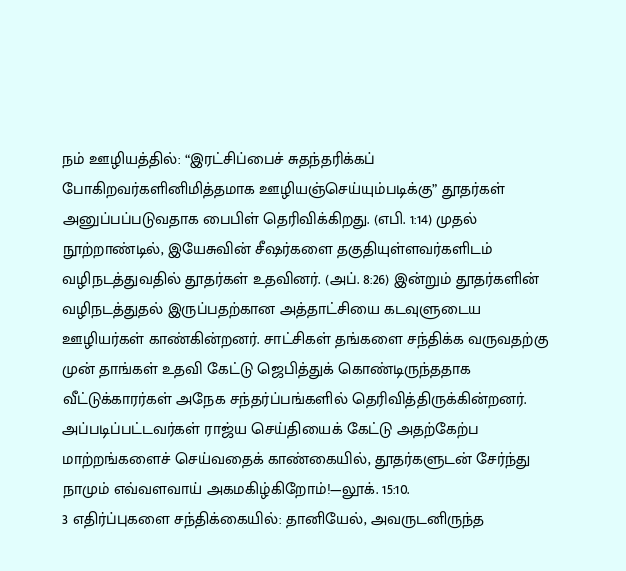நம் ஊழியத்தில்: “இரட்சிப்பைச் சுதந்தரிக்கப் போகிறவர்களினிமித்தமாக ஊழியஞ்செய்யும்படிக்கு” தூதர்கள் அனுப்பப்படுவதாக பைபிள் தெரிவிக்கிறது. (எபி. 1:14) முதல் நூற்றாண்டில், இயேசுவின் சீஷர்களை தகுதியுள்ளவர்களிடம் வழிநடத்துவதில் தூதர்கள் உதவினர். (அப். 8:26) இன்றும் தூதர்களின் வழிநடத்துதல் இருப்பதற்கான அத்தாட்சியை கடவுளுடைய ஊழியர்கள் காண்கின்றனர். சாட்சிகள் தங்களை சந்திக்க வருவதற்கு முன் தாங்கள் உதவி கேட்டு ஜெபித்துக் கொண்டிருந்ததாக வீட்டுக்காரர்கள் அநேக சந்தர்ப்பங்களில் தெரிவித்திருக்கின்றனர். அப்படிப்பட்டவர்கள் ராஜ்ய செய்தியைக் கேட்டு அதற்கேற்ப மாற்றங்களைச் செய்வதைக் காண்கையில், தூதர்களுடன் சேர்ந்து நாமும் எவ்வளவாய் அகமகிழ்கிறோம்!—லூக். 15:10.
3 எதிர்ப்புகளை சந்திக்கையில்: தானியேல், அவருடனிருந்த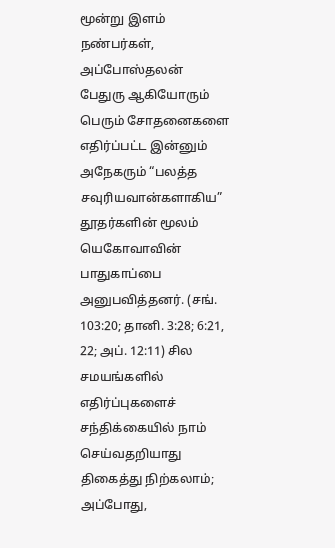மூன்று இளம் நண்பர்கள், அப்போஸ்தலன் பேதுரு ஆகியோரும் பெரும் சோதனைகளை எதிர்ப்பட்ட இன்னும் அநேகரும் “பலத்த சவுரியவான்களாகிய” தூதர்களின் மூலம் யெகோவாவின் பாதுகாப்பை அனுபவித்தனர். (சங். 103:20; தானி. 3:28; 6:21, 22; அப். 12:11) சில சமயங்களில் எதிர்ப்புகளைச் சந்திக்கையில் நாம் செய்வதறியாது திகைத்து நிற்கலாம்; அப்போது,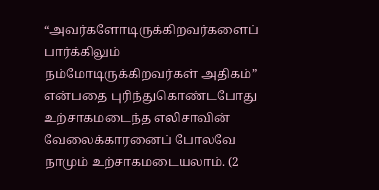“அவர்களோடிருக்கிறவர்களைப் பார்க்கிலும் நம்மோடிருக்கிறவர்கள் அதிகம்” என்பதை புரிந்துகொண்டபோது உற்சாகமடைந்த எலிசாவின் வேலைக்காரனைப் போலவே நாமும் உற்சாகமடையலாம். (2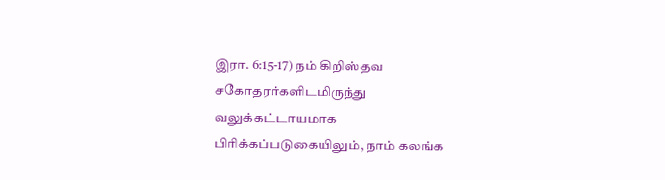இரா. 6:15-17) நம் கிறிஸ்தவ சகோதரர்களிடமிருந்து வலுக்கட்டாயமாக பிரிக்கப்படுகையிலும், நாம் கலங்க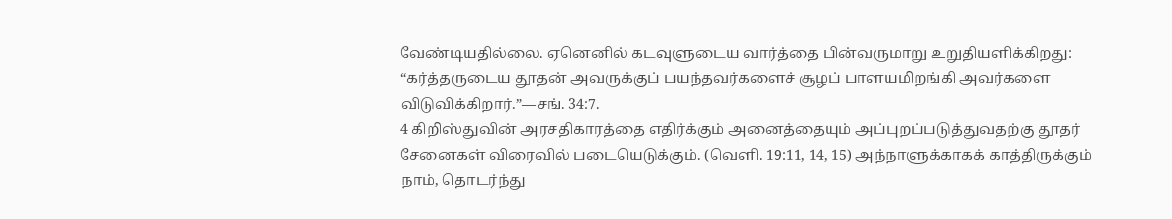வேண்டியதில்லை. ஏனெனில் கடவுளுடைய வார்த்தை பின்வருமாறு உறுதியளிக்கிறது: “கர்த்தருடைய தூதன் அவருக்குப் பயந்தவர்களைச் சூழப் பாளயமிறங்கி அவர்களை விடுவிக்கிறார்.”—சங். 34:7.
4 கிறிஸ்துவின் அரசதிகாரத்தை எதிர்க்கும் அனைத்தையும் அப்புறப்படுத்துவதற்கு தூதர் சேனைகள் விரைவில் படையெடுக்கும். (வெளி. 19:11, 14, 15) அந்நாளுக்காகக் காத்திருக்கும் நாம், தொடர்ந்து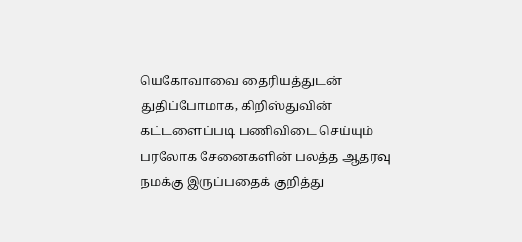யெகோவாவை தைரியத்துடன் துதிப்போமாக, கிறிஸ்துவின் கட்டளைப்படி பணிவிடை செய்யும் பரலோக சேனைகளின் பலத்த ஆதரவு நமக்கு இருப்பதைக் குறித்து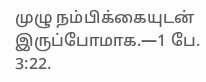முழு நம்பிக்கையுடன் இருப்போமாக.—1 பே. 3:22.